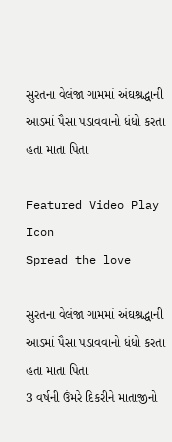સુરતના વેલંજા ગામમાં અંઘશ્રદ્ધાની આડમાં પૈસા પડાવવાનો ધંધો કરતા હતા માતા પિતા

Featured Video Play Icon
Spread the love

સુરતના વેલંજા ગામમાં અંઘશ્રદ્ધાની આડમાં પૈસા પડાવવાનો ધંધો કરતા હતા માતા પિતા
3 વર્ષની ઉંમરે દિકરીને માતાજીનો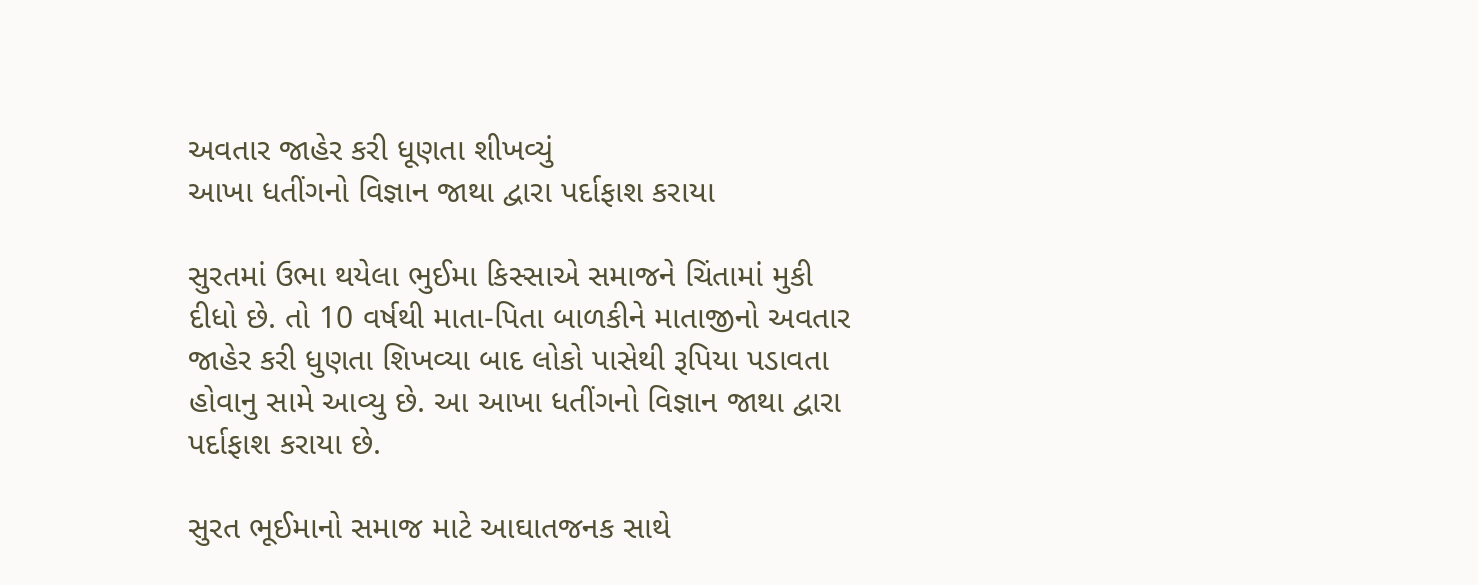અવતાર જાહેર કરી ધૂણતા શીખવ્યું
આખા ધતીંગનો વિજ્ઞાન જાથા દ્વારા પર્દાફાશ કરાયા

સુરતમાં ઉભા થયેલા ભુઈમા કિસ્સાએ સમાજને ચિંતામાં મુકી દીધો છે. તો 10 વર્ષથી માતા-પિતા બાળકીને માતાજીનો અવતાર જાહેર કરી ધુણતા શિખવ્યા બાદ લોકો પાસેથી રૂપિયા પડાવતા હોવાનુ સામે આવ્યુ છે. આ આખા ધતીંગનો વિજ્ઞાન જાથા દ્વારા પર્દાફાશ કરાયા છે.

સુરત ભૂઈમાનો સમાજ માટે આઘાતજનક સાથે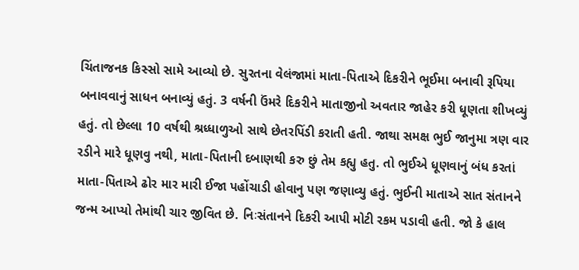ચિંતાજનક કિસ્સો સામે આવ્યો છે. સુરતના વેલંજામાં માતા-પિતાએ દિકરીને ભૂઈમા બનાવી રૂપિયા બનાવવાનું સાધન બનાવ્યું હતું. 3 વર્ષની ઉંમરે દિકરીને માતાજીનો અવતાર જાહેર કરી ધૂણતા શીખવ્યું હતું. તો છેલ્લા 10 વર્ષથી શ્રધ્ધાળુઓ સાથે છેતરપિંડી કરાતી હતી. જાથા સમક્ષ ભુઈ જાનુમા ત્રણ વાર રડીને મારે ધૂણવુ નથી, માતા-પિતાની દબાણથી કરુ છું તેમ કહ્યુ હતુ. તો ભુઈએ ધૂણવાનું બંધ કરતાં માતા-પિતાએ ઢોર માર મારી ઈજા પહોંચાડી હોવાનુ પણ જણાવ્યુ હતું. ભુઈની માતાએ સાત સંતાનને જન્મ આપ્યો તેમાંથી ચાર જીવિત છે. નિઃસંતાનને દિકરી આપી મોટી રકમ પડાવી હતી. જો કે હાલ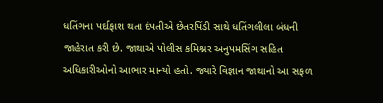ધતિંગના પર્દાફાશ થતા દંપતીએ છેતરપિંડી સાથે ધતિંગલીલા બંધની જાહેરાત કરી છે. જાથાએ પોલીસ કમિશ્નર અનુપમસિંગ સહિત અધિકારીઓનો આભાર માન્યો હતો. જ્યારે વિજ્ઞાન જાથાનો આ સફળ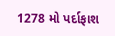1278 મો પર્દાફાશ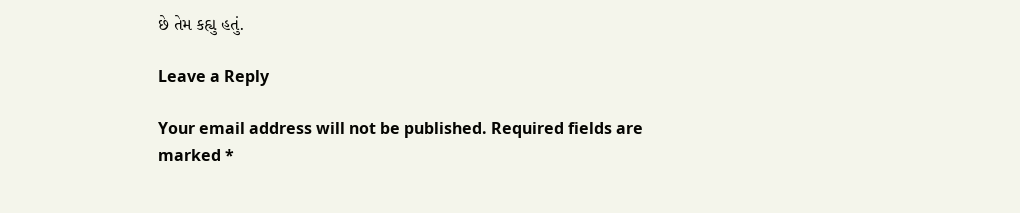છે તેમ કહ્યુ હતું.

Leave a Reply

Your email address will not be published. Required fields are marked *